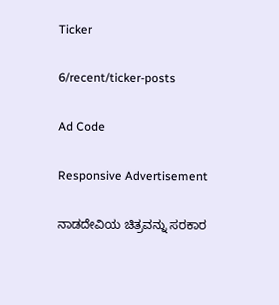Ticker

6/recent/ticker-posts

Ad Code

Responsive Advertisement

ನಾಡದೇವಿಯ ಚಿತ್ರವನ್ನು ಸರಕಾರ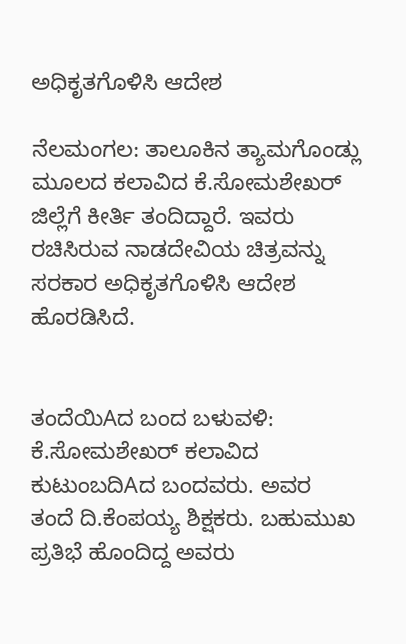ಅಧಿಕೃತಗೊಳಿಸಿ ಆದೇಶ

ನೆಲಮಂಗಲ: ತಾಲೂಕಿನ ತ್ಯಾಮಗೊಂಡ್ಲು ಮೂಲದ ಕಲಾವಿದ ಕೆ.ಸೋಮಶೇಖರ್ ಜಿಲ್ಲೆಗೆ ಕೀರ್ತಿ ತಂದಿದ್ದಾರೆ. ಇವರು ರಚಿಸಿರುವ ನಾಡದೇವಿಯ ಚಿತ್ರವನ್ನು ಸರಕಾರ ಅಧಿಕೃತಗೊಳಿಸಿ ಆದೇಶ ಹೊರಡಿಸಿದೆ.


ತಂದೆಯಿAದ ಬಂದ ಬಳುವಳಿ: ಕೆ.ಸೋಮಶೇಖರ್ ಕಲಾವಿದ ಕುಟುಂಬದಿAದ ಬಂದವರು. ಅವರ ತಂದೆ ದಿ.ಕೆಂಪಯ್ಯ ಶಿಕ್ಷಕರು. ಬಹುಮುಖ ಪ್ರತಿಭೆ ಹೊಂದಿದ್ದ ಅವರು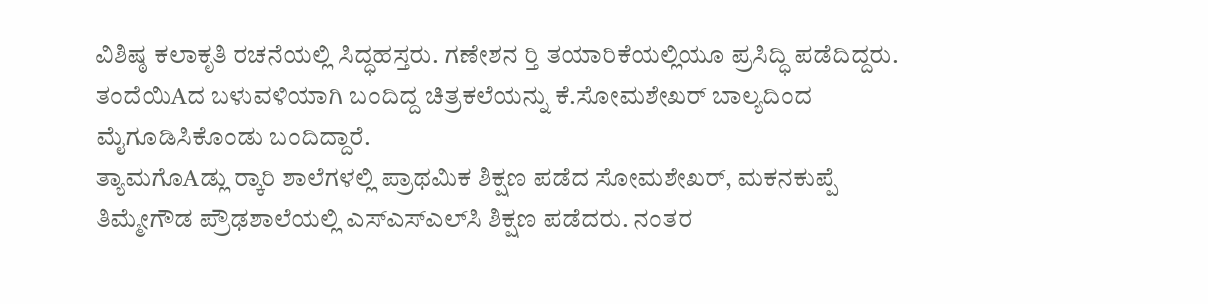ವಿಶಿಷ್ಠ ಕಲಾಕೃತಿ ರಚನೆಯಲ್ಲಿ ಸಿದ್ಧಹಸ್ತರು. ಗಣೇಶನ ರ‍್ತಿ ತಯಾರಿಕೆಯಲ್ಲಿಯೂ ಪ್ರಸಿದ್ಧಿ ಪಡೆದಿದ್ದರು. ತಂದೆಯಿAದ ಬಳುವಳಿಯಾಗಿ ಬಂದಿದ್ದ ಚಿತ್ರಕಲೆಯನ್ನು ಕೆ.ಸೋಮಶೇಖರ್ ಬಾಲ್ಯದಿಂದ ಮೈಗೂಡಿಸಿಕೊಂಡು ಬಂದಿದ್ದಾರೆ.
ತ್ಯಾಮಗೊAಡ್ಲು ರ‍್ಕಾರಿ ಶಾಲೆಗಳಲ್ಲಿ ಪ್ರಾಥಮಿಕ ಶಿಕ್ಷಣ ಪಡೆದ ಸೋಮಶೇಖರ್, ಮಕನಕುಪ್ಪೆ ತಿಮ್ಮೇಗೌಡ ಪ್ರೌಢಶಾಲೆಯಲ್ಲಿ ಎಸ್‌ಎಸ್‌ಎಲ್‌ಸಿ ಶಿಕ್ಷಣ ಪಡೆದರು. ನಂತರ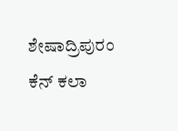ಶೇಷಾದ್ರಿಪುರಂ ಕೆನ್ ಕಲಾ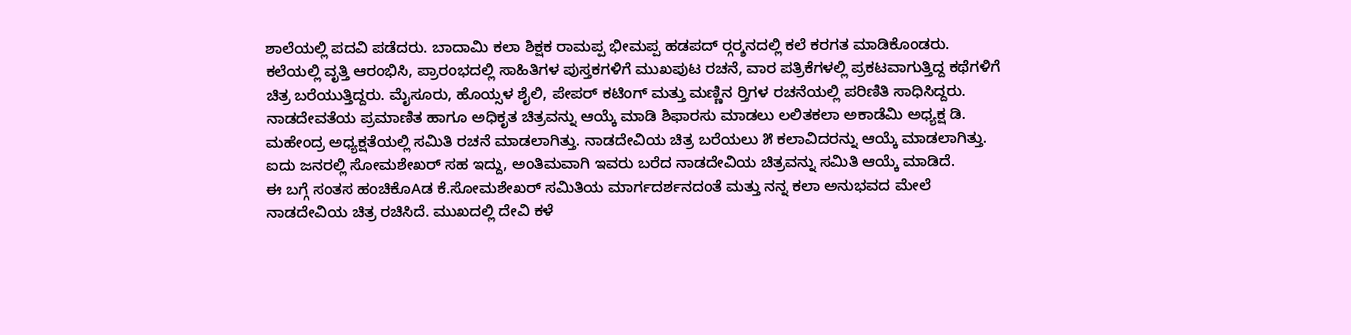ಶಾಲೆಯಲ್ಲಿ ಪದವಿ ಪಡೆದರು. ಬಾದಾಮಿ ಕಲಾ ಶಿಕ್ಷಕ ರಾಮಪ್ಪ ಭೀಮಪ್ಪ ಹಡಪದ್ ರ‍್ಗರ‍್ಶನದಲ್ಲಿ ಕಲೆ ಕರಗತ ಮಾಡಿಕೊಂಡರು. ಕಲೆಯಲ್ಲಿ ವೃತ್ತಿ ಆರಂಭಿಸಿ, ಪ್ರಾರಂಭದಲ್ಲಿ ಸಾಹಿತಿಗಳ ಪುಸ್ತಕಗಳಿಗೆ ಮುಖಪುಟ ರಚನೆ, ವಾರ ಪತ್ರಿಕೆಗಳಲ್ಲಿ ಪ್ರಕಟವಾಗುತ್ತಿದ್ದ ಕಥೆಗಳಿಗೆ ಚಿತ್ರ ಬರೆಯುತ್ತಿದ್ದರು. ಮೈಸೂರು, ಹೊಯ್ಸಳ ಶೈಲಿ, ಪೇಪರ್ ಕಟಿಂಗ್ ಮತ್ತು ಮಣ್ಣಿನ ರ‍್ತಿಗಳ ರಚನೆಯಲ್ಲಿ ಪರಿಣಿತಿ ಸಾಧಿಸಿದ್ದರು.
ನಾಡದೇವತೆಯ ಪ್ರಮಾಣಿತ ಹಾಗೂ ಅಧಿಕೃತ ಚಿತ್ರವನ್ನು ಆಯ್ಕೆ ಮಾಡಿ ಶಿಫಾರಸು ಮಾಡಲು ಲಲಿತಕಲಾ ಅಕಾಡೆಮಿ ಅಧ್ಯಕ್ಷ ಡಿ. ಮಹೇಂದ್ರ ಅಧ್ಯಕ್ಷತೆಯಲ್ಲಿ ಸಮಿತಿ ರಚನೆ ಮಾಡಲಾಗಿತ್ತು. ನಾಡದೇವಿಯ ಚಿತ್ರ ಬರೆಯಲು ೫ ಕಲಾವಿದರನ್ನು ಆಯ್ಕೆ ಮಾಡಲಾಗಿತ್ತು. ಐದು ಜನರಲ್ಲಿ ಸೋಮಶೇಖರ್ ಸಹ ಇದ್ದು, ಅಂತಿಮವಾಗಿ ಇವರು ಬರೆದ ನಾಡದೇವಿಯ ಚಿತ್ರವನ್ನು ಸಮಿತಿ ಆಯ್ಕೆ ಮಾಡಿದೆ.
ಈ ಬಗ್ಗೆ ಸಂತಸ ಹಂಚಿಕೊAಡ ಕೆ.ಸೋಮಶೇಖರ್ ಸಮಿತಿಯ ಮಾರ್ಗದರ್ಶನದಂತೆ ಮತ್ತು ನನ್ನ ಕಲಾ ಅನುಭವದ ಮೇಲೆ ನಾಡದೇವಿಯ ಚಿತ್ರ ರಚಿಸಿದೆ. ಮುಖದಲ್ಲಿ ದೇವಿ ಕಳೆ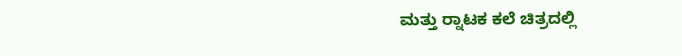ಮತ್ತು ರ‍್ನಾಟಕ ಕಲೆ ಚಿತ್ರದಲ್ಲಿ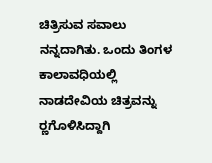ಚಿತ್ರಿಸುವ ಸವಾಲು ನನ್ನದಾಗಿತು. ಒಂದು ತಿಂಗಳ ಕಾಲಾವಧಿಯಲ್ಲಿ ನಾಡದೇವಿಯ ಚಿತ್ರವನ್ನು ರ‍್ಣಗೊಳಿಸಿದ್ದಾಗಿ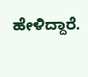ಹೇಳಿದ್ದಾರೆ.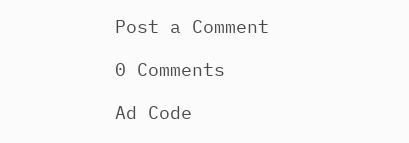Post a Comment

0 Comments

Ad Code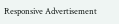Responsive Advertisement